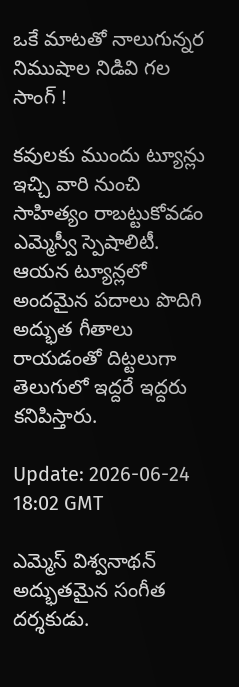ఒకే మాటతో నాలుగున్నర నిముషాల నిడివి గల సాంగ్ !

కవులకు ముందు ట్యూన్లు ఇచ్చి వారి నుంచి సాహిత్యం రాబట్టుకోవడం ఎమ్మెస్వీ స్పెషాలిటీ. ఆయన ట్యూన్లలో అందమైన పదాలు పొదిగి అద్భుత గీతాలు రాయడంతో దిట్టలుగా తెలుగులో ఇద్దరే ఇద్దరు కనిపిస్తారు.

Update: 2026-06-24 18:02 GMT

ఎమ్మెస్ విశ్వనాథన్ అద్భుతమైన సంగీత దర్శకుడు.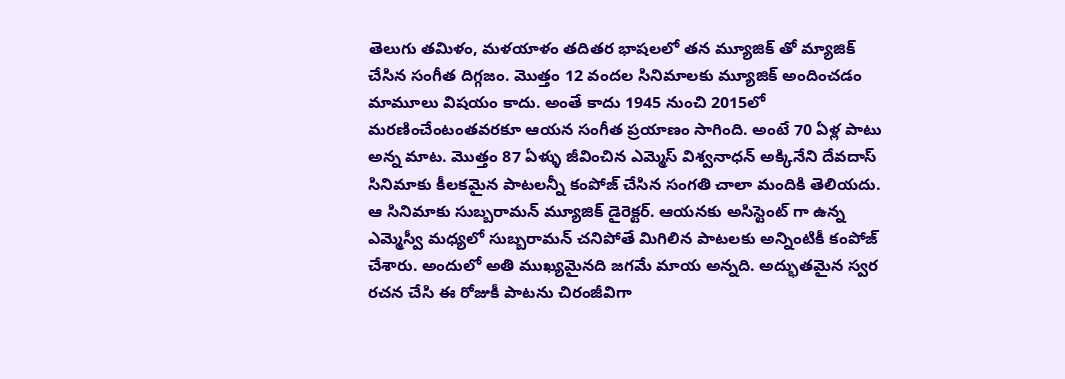తెలుగు తమిళం, మళయాళం తదితర భాషలలో తన మ్యూజిక్ తో మ్యాజిక్ చేసిన సంగీత దిగ్గజం. మొత్తం 12 వందల సినిమాలకు మ్యూజిక్ అందించడం మామూలు విషయం కాదు. అంతే కాదు 1945 నుంచి 2015లో మరణించేంటంతవరకూ ఆయన సంగీత ప్రయాణం సాగింది. అంటే 70 ఏళ్ల పాటు అన్న మాట. మొత్తం 87 ఏళ్ళు జీవించిన ఎమ్మెస్ విశ్వనాధన్ అక్కినేని దేవదాస్ సినిమాకు కీలకమైన పాటలన్నీ కంపోజ్ చేసిన సంగతి చాలా మందికి తెలియదు. ఆ సినిమాకు సుబ్బరామన్ మ్యూజిక్ డైరెక్టర్. ఆయనకు అసిస్టెంట్ గా ఉన్న ఎమ్మెస్వీ మధ్యలో సుబ్బరామన్ చనిపోతే మిగిలిన పాటలకు అన్నింటికీ కంపోజ్ చేశారు. అందులో అతి ముఖ్యమైనది జగమే మాయ అన్నది. అద్భుతమైన స్వర రచన చేసి ఈ రోజుకీ పాటను చిరంజీవిగా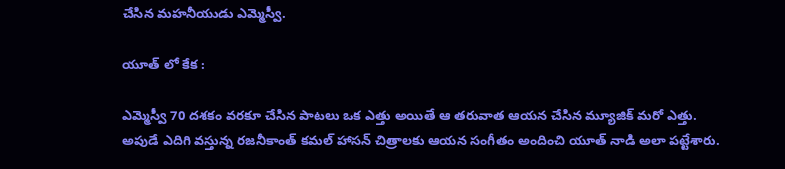చేసిన మహనీయుడు ఎమ్మెస్వీ.

యూత్ లో కేక :

ఎమ్మెస్వీ 70 దశకం వరకూ చేసిన పాటలు ఒక ఎత్తు అయితే ఆ తరువాత ఆయన చేసిన మ్యూజిక్ మరో ఎత్తు. అపుడే ఎదిగి వస్తున్న రజనీకాంత్ కమల్ హాసన్ చిత్రాలకు ఆయన సంగీతం అందించి యూత్ నాడి అలా పట్టేశారు.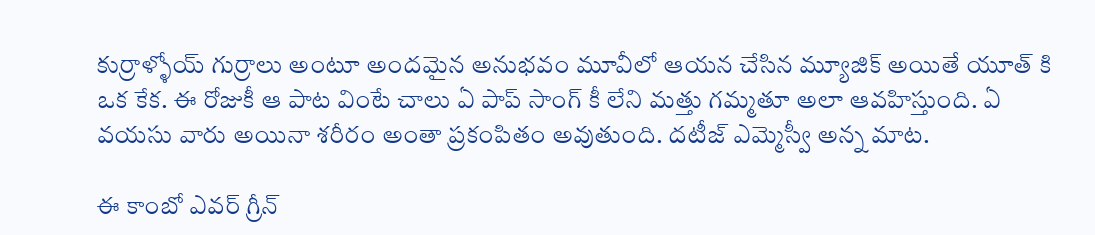కుర్రాళ్ళోయ్ గుర్రాలు అంటూ అందమైన అనుభవం మూవీలో ఆయన చేసిన మ్యూజిక్ అయితే యూత్ కి ఒక కేక. ఈ రోజుకీ ఆ పాట వింటే చాలు ఏ పాప్ సాంగ్ కీ లేని మత్తు గమ్మతూ అలా ఆవహిస్తుంది. ఏ వయసు వారు అయినా శరీరం అంతా ప్రకంపితం అవుతుంది. దటీజ్ ఎమ్మెస్వీ అన్న మాట.

ఈ కాంబో ఎవర్ గ్రీన్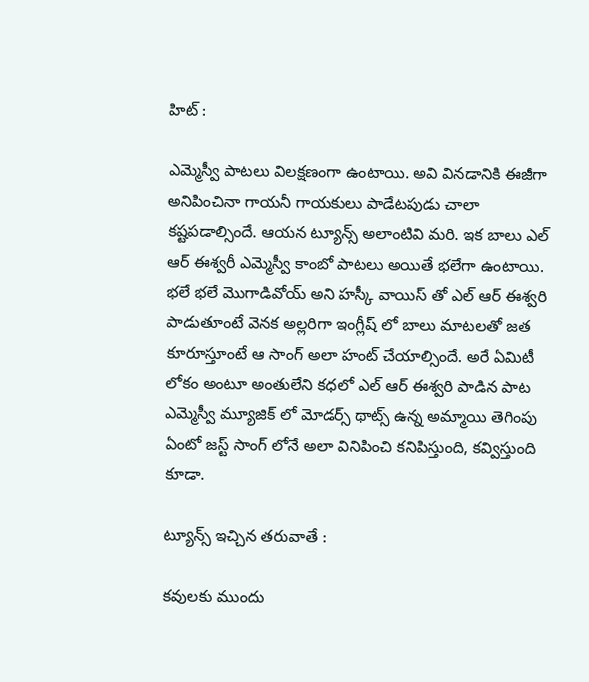హిట్ :

ఎమ్మెస్వీ పాటలు విలక్షణంగా ఉంటాయి. అవి వినడానికి ఈజీగా అనిపించినా గాయనీ గాయకులు పాడేటపుడు చాలా కష్టపడాల్సిందే. ఆయన ట్యూన్స్ అలాంటివి మరి. ఇక బాలు ఎల్ ఆర్ ఈశ్వరీ ఎమ్మెస్వీ కాంబో పాటలు అయితే భలేగా ఉంటాయి. భలే భలే మొగాడివోయ్ అని హస్కీ వాయిస్ తో ఎల్ ఆర్ ఈశ్వరి పాడుతూంటే వెనక అల్లరిగా ఇంగ్లీష్ లో బాలు మాటలతో జత కూరూస్తూంటే ఆ సాంగ్ అలా హంట్ చేయాల్సిందే. అరే ఏమిటీ లోకం అంటూ అంతులేని కధలో ఎల్ ఆర్ ఈశ్వరి పాడిన పాట ఎమ్మెస్వీ మ్యూజిక్ లో మోడర్స్ థాట్స్ ఉన్న అమ్మాయి తెగింపు ఏంటో జస్ట్ సాంగ్ లోనే అలా వినిపించి కనిపిస్తుంది, కవ్విస్తుంది కూడా.

ట్యూన్స్ ఇచ్చిన తరువాతే :

కవులకు ముందు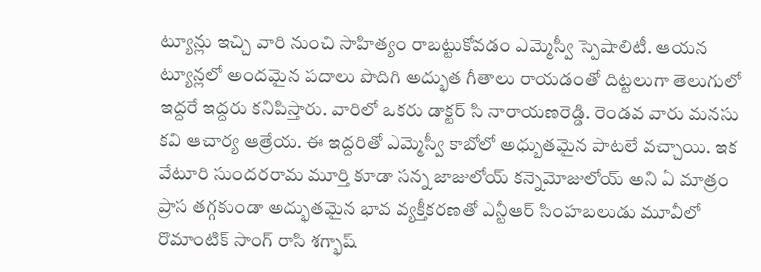ట్యూన్లు ఇచ్చి వారి నుంచి సాహిత్యం రాబట్టుకోవడం ఎమ్మెస్వీ స్పెషాలిటీ. ఆయన ట్యూన్లలో అందమైన పదాలు పొదిగి అద్భుత గీతాలు రాయడంతో దిట్టలుగా తెలుగులో ఇద్దరే ఇద్దరు కనిపిస్తారు. వారిలో ఒకరు డాక్టర్ సి నారాయణరెడ్డి. రెండవ వారు మనసు కవి ఆచార్య ఆత్రేయ. ఈ ఇద్దరితో ఎమ్మెస్వీ కాబోలో అధ్బుతమైన పాటలే వచ్చాయి. ఇక వేటూరి సుందరరామ మూర్తి కూడా సన్న జాజులోయ్ కన్నెమోజులోయ్ అని ఏ మాత్రం ప్రాస తగ్గకుండా అద్భుతమైన భావ వ్యక్తీకరణతో ఎన్టీఆర్ సింహబలుడు మూవీలో రొమాంటిక్ సాంగ్ రాసి శగ్భాష్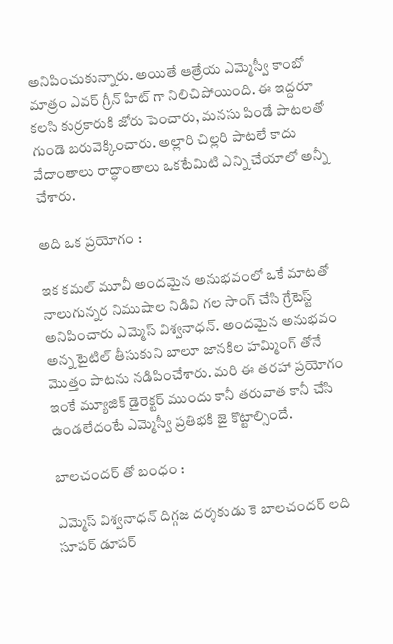అనిపించుకున్నారు. అయితే ఆత్రేయ ఎమ్మెస్వీ కాంబో మాత్రం ఎవర్ గ్రీన్ హిట్ గా నిలిచిపోయింది. ఈ ఇద్దరూ కలసి కుర్రకారుకి జోరు పెంచారు, మనసు పిండే పాటలతో గుండె బరువెక్కించారు. అల్లారి చిల్లరి పాటలే కాదు వేదాంతాలు రాద్ధాంతాలు ఒకటేమిటి ఎన్ని చేయాలో అన్నీ చేశారు.

అది ఒక ప్రయోగం :

ఇక కమల్ మూవీ అందమైన అనుభవంలో ఒకే మాటతో నాలుగున్నర నిముషాల నిడివి గల సాంగ్ చేసి గ్రేటెస్ట్ అనిపించారు ఎమ్మెస్ విశ్వనాధన్. అందమైన అనుభవం అన్న టైటిల్ తీసుకుని బాలూ జానకిల హమ్మింగ్ తోనే మొత్తం పాటను నడిపించేశారు. మరి ఈ తరహా ప్రయోగం ఇంకే మ్యూజిక్ డైరెక్టర్ ముందు కానీ తరువాత కానీ చేసి ఉండలేదంటే ఎమ్మెస్వీ ప్రతిభకి జై కొట్టాల్సిందే.

బాలచందర్ తో బంధం :

ఎమ్మెస్ విశ్వనాధన్ దిగ్గజ దర్శకుడు కె బాలచందర్ లది సూపర్ డూపర్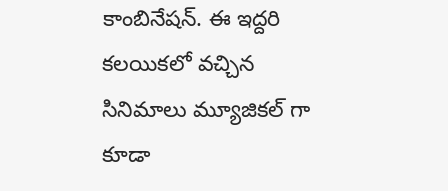కాంబినేషన్. ఈ ఇద్దరి కలయికలో వచ్చిన సినిమాలు మ్యూజికల్ గా కూడా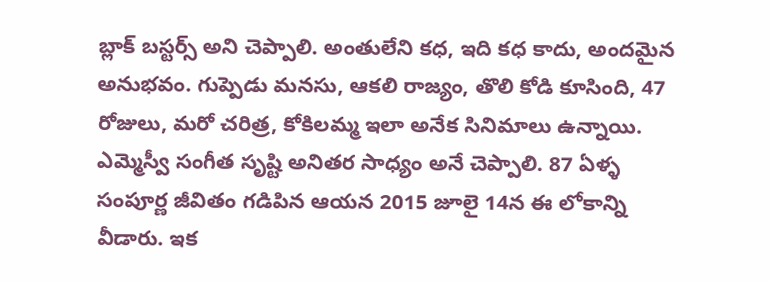బ్లాక్ బస్టర్స్ అని చెప్పాలి. అంతులేని కధ, ఇది కధ కాదు, అందమైన అనుభవం. గుప్పెడు మనసు, ఆకలి రాజ్యం, తొలి కోడి కూసింది, 47 రోజులు, మరో చరిత్ర, కోకిలమ్మ ఇలా అనేక సినిమాలు ఉన్నాయి. ఎమ్మెస్వీ సంగీత సృష్టి అనితర సాధ్యం అనే చెప్పాలి. 87 ఏళ్ళ సంపూర్ణ జీవితం గడిపిన ఆయన 2015 జూలై 14న ఈ లోకాన్ని వీడారు. ఇక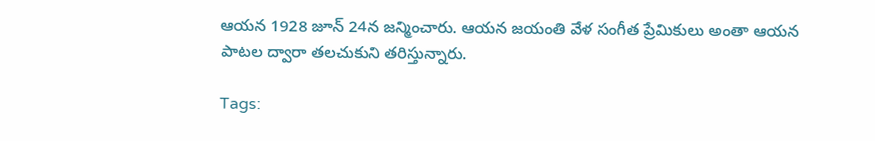ఆయన 1928 జూన్ 24న జన్మించారు. ఆయన జయంతి వేళ సంగీత ప్రేమికులు అంతా ఆయన పాటల ద్వారా తలచుకుని తరిస్తున్నారు.

Tags: